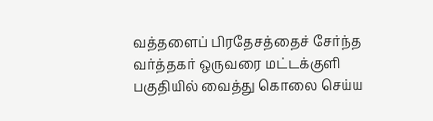வத்தளைப் பிரதேசத்தைச் சேர்ந்த வர்த்தகர் ஒருவரை மட்டக்குளி பகுதியில் வைத்து கொலை செய்ய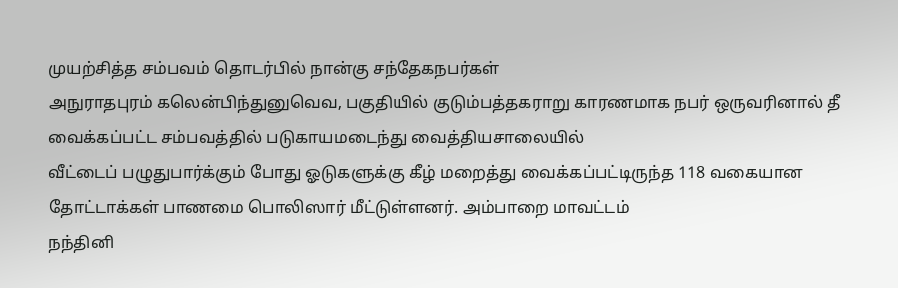முயற்சித்த சம்பவம் தொடர்பில் நான்கு சந்தேகநபர்கள்
அநுராதபுரம் கலென்பிந்துனுவெவ, பகுதியில் குடும்பத்தகராறு காரணமாக நபர் ஒருவரினால் தீ வைக்கப்பட்ட சம்பவத்தில் படுகாயமடைந்து வைத்தியசாலையில்
வீட்டைப் பழுதுபார்க்கும் போது ஓடுகளுக்கு கீழ் மறைத்து வைக்கப்பட்டிருந்த 118 வகையான தோட்டாக்கள் பாணமை பொலிஸார் மீட்டுள்ளனர். அம்பாறை மாவட்டம்
நந்தினி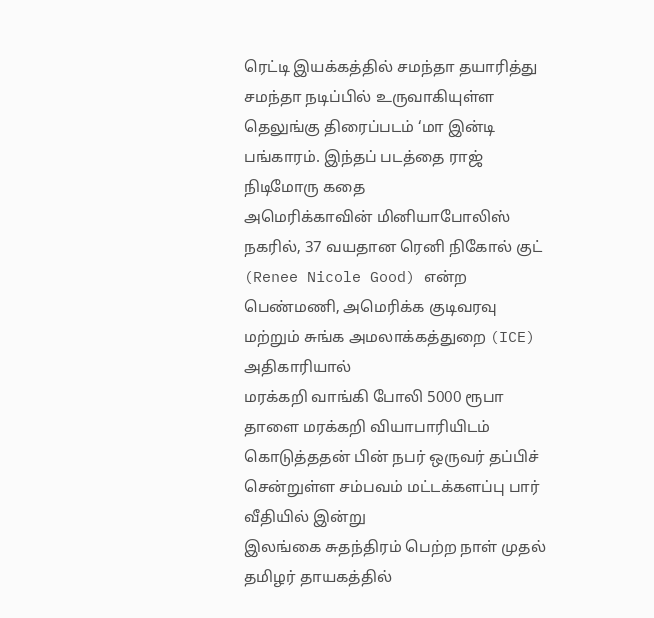ரெட்டி இயக்கத்தில் சமந்தா தயாரித்து சமந்தா நடிப்பில் உருவாகியுள்ள தெலுங்கு திரைப்படம் ‘மா இன்டி பங்காரம். இந்தப் படத்தை ராஜ் நிடிமோரு கதை
அமெரிக்காவின் மினியாபோலிஸ் நகரில், 37 வயதான ரெனி நிகோல் குட் (Renee Nicole Good) என்ற பெண்மணி, அமெரிக்க குடிவரவு மற்றும் சுங்க அமலாக்கத்துறை (ICE) அதிகாரியால்
மரக்கறி வாங்கி போலி 5000 ரூபா தாளை மரக்கறி வியாபாரியிடம் கொடுத்ததன் பின் நபர் ஒருவர் தப்பிச் சென்றுள்ள சம்பவம் மட்டக்களப்பு பார் வீதியில் இன்று
இலங்கை சுதந்திரம் பெற்ற நாள் முதல் தமிழர் தாயகத்தில்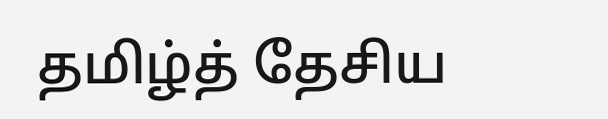தமிழ்த் தேசிய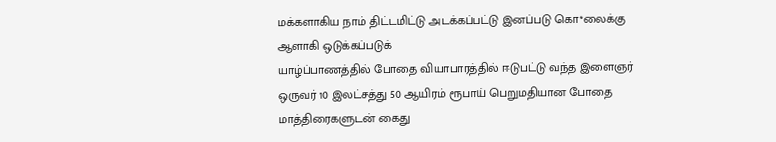மக்களாகிய நாம் திட்டமிட்டு அடக்கப்பட்டு இனப்படு கொ*லைக்கு ஆளாகி ஒடுக்கப்படுக்
யாழ்ப்பாணத்தில் போதை வியாபாரத்தில் ஈடுபட்டு வந்த இளைஞர் ஒருவர் 10 இலட்சத்து 50 ஆயிரம் ரூபாய் பெறுமதியான போதை மாத்திரைகளுடன் கைது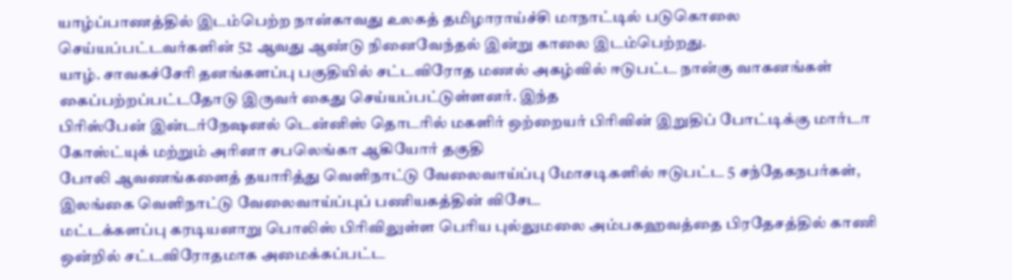யாழ்ப்பாணத்தில் இடம்பெற்ற நான்காவது உலகத் தமிழாராய்ச்சி மாநாட்டில் படுகொலை செய்யப்பட்டவர்களின் 52 ஆவது ஆண்டு நினைவேந்தல் இன்று காலை இடம்பெற்றது.
யாழ். சாவகச்சேரி தனங்களப்பு பகுதியில் சட்டவிரோத மணல் அகழ்வில் ஈடுபட்ட நான்கு வாகனங்கள் கைப்பற்றப்பட்டதோடு இருவர் கைது செய்யப்பட்டுள்ளனர். இந்த
பிரிஸ்பேன் இன்டர்நேஷனல் டென்னிஸ் தொடரில் மகளிர் ஒற்றையர் பிரிவின் இறுதிப் போட்டிக்கு மார்டா கோஸ்ட்யுக் மற்றும் அரினா சபலெங்கா ஆகியோர் தகுதி
போலி ஆவணங்களைத் தயாரித்து வெளிநாட்டு வேலைவாய்ப்பு மோசடிகளில் ஈடுபட்ட 5 சந்தேகநபர்கள், இலங்கை வெளிநாட்டு வேலைவாய்ப்புப் பணியகத்தின் விசேட
மட்டக்களப்பு கரடியனாறு பொலிஸ் பிரிவிலுள்ள பெரிய புல்லுமலை அம்பகஹவத்தை பிரதேசத்தில் காணி ஒன்றில் சட்டவிரோதமாக அமைக்கப்பட்ட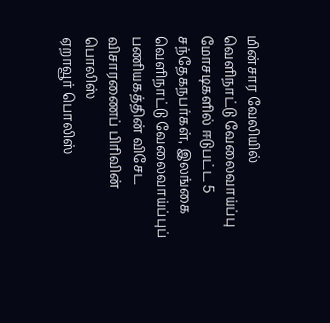மின்சார வேலியில்
வெளிநாட்டு வேலைவாய்ப்பு மோசடிகளில் ஈடுபட்ட 5 சந்தேகநபர்கள், இலங்கை வெளிநாட்டு வேலைவாய்ப்புப் பணியகத்தின் விசேட விசாரணைப் பிரிவின் பொலிஸ்
ஏறாவூர் பொலிஸ்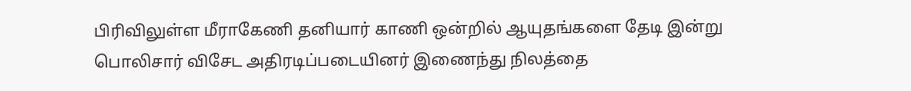பிரிவிலுள்ள மீராகேணி தனியார் காணி ஒன்றில் ஆயுதங்களை தேடி இன்று பொலிசார் விசேட அதிரடிப்படையினர் இணைந்து நிலத்தை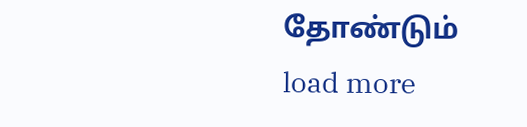தோண்டும்
load more